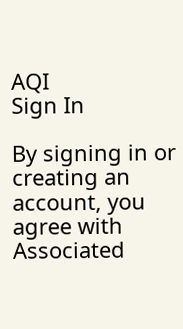AQI
Sign In

By signing in or creating an account, you agree with Associated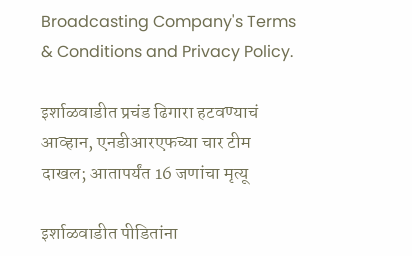Broadcasting Company's Terms & Conditions and Privacy Policy.

इर्शाळवाडीत प्रचंड ढिगारा हटवण्याचं आव्हान, एनडीआरएफच्या चार टीम दाखल; आतापर्यंत 16 जणांचा मृत्यू

इर्शाळवाडीत पीडितांना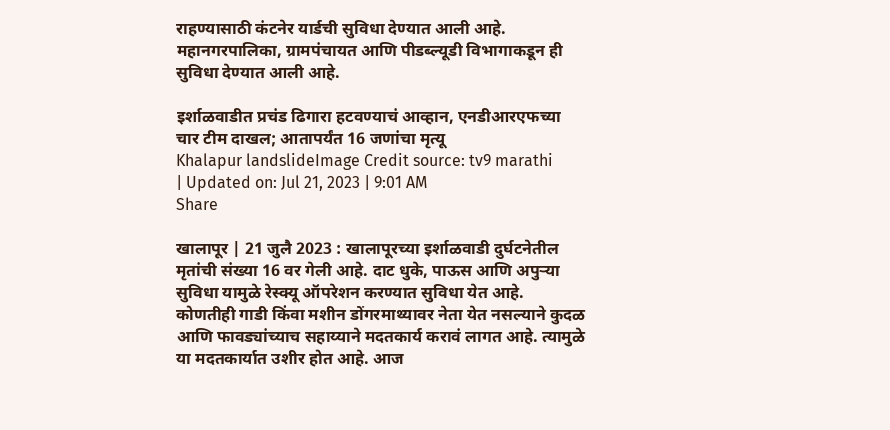राहण्यासाठी कंटनेर यार्डची सुविधा देण्यात आली आहे. महानगरपालिका, ग्रामपंचायत आणि पीडब्ल्यूडी विभागाकडून ही सुविधा देण्यात आली आहे.

इर्शाळवाडीत प्रचंड ढिगारा हटवण्याचं आव्हान, एनडीआरएफच्या चार टीम दाखल; आतापर्यंत 16 जणांचा मृत्यू
Khalapur landslideImage Credit source: tv9 marathi
| Updated on: Jul 21, 2023 | 9:01 AM
Share

खालापूर | 21 जुलै 2023 : खालापूरच्या इर्शाळवाडी दुर्घटनेतील मृतांची संख्या 16 वर गेली आहे. दाट धुके, पाऊस आणि अपुऱ्या सुविधा यामुळे रेस्क्यू ऑपरेशन करण्यात सुविधा येत आहे. कोणतीही गाडी किंवा मशीन डोंगरमाथ्यावर नेता येत नसल्याने कुदळ आणि फावड्यांच्याच सहाय्याने मदतकार्य करावं लागत आहे. त्यामुळे या मदतकार्यात उशीर होत आहे. आज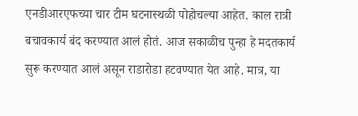एनडीआरएफच्या चार टीम घटनास्थळी पोहोचल्या आहेत. काल रात्री बचावकार्य बंद करण्यात आलं होतं. आज सकाळीच पुन्हा हे मदतकार्य सुरू करण्यात आलं असून राडारोडा हटवण्यात येत आहे. मात्र, या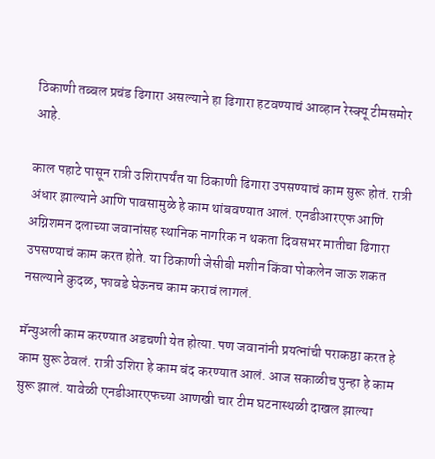ठिकाणी तब्बल प्रचंड ढिगारा असल्याने हा ढिगारा हटवण्याचं आव्हान रेस्क्यू टीमसमोर आहे.

काल पहाटे पासून रात्री उशिरापर्यंत या ठिकाणी ढिगारा उपसण्याचं काम सुरू होतं. रात्री अंधार झाल्याने आणि पावसामुळे हे काम थांबवण्यात आलं. एनडीआरएफ आणि अग्निशमन दलाच्या जवानांसह स्थानिक नागरिक न थकता दिवसभर मातीचा ढिगारा उपसण्याचं काम करत होते. या ठिकाणी जेसीबी मशीन किंवा पोकलेन जाऊ शकत नसल्याने कुदळ, फावडे घेऊनच काम करावं लागलं.

मॅन्युअली काम करण्यात अडचणी येत होत्या. पण जवानांनी प्रयत्नांची पराकष्ठा करत हे काम सुरू ठेवलं. रात्री उशिरा हे काम बंद करण्यात आलं. आज सकाळीच पुन्हा हे काम सुरू झालं. यावेळी एनडीआरएफच्या आणखी चार टीम घटनास्थळी दाखल झाल्या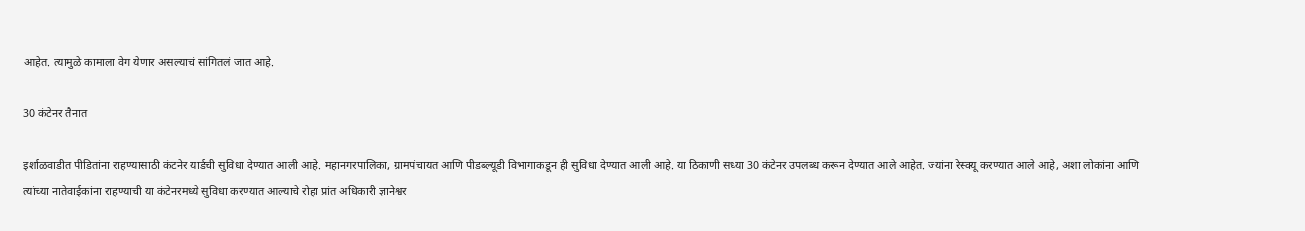आहेत. त्यामुळे कामाला वेग येणार असल्याचं सांगितलं जात आहे.

30 कंटेनर तैनात

इर्शाळवाडीत पीडितांना राहण्यासाठी कंटनेर यार्डची सुविधा देण्यात आली आहे. महानगरपालिका, ग्रामपंचायत आणि पीडब्ल्यूडी विभागाकडून ही सुविधा देण्यात आली आहे. या ठिकाणी सध्या 30 कंटेनर उपलब्ध करून देण्यात आले आहेत. ज्यांना रेस्क्यू करण्यात आले आहे, अशा लोकांना आणि त्यांच्या नातेवाईकांना राहण्याची या कंटेनरमध्ये सुविधा करण्यात आल्याचे रोहा प्रांत अधिकारी ज्ञानेश्वर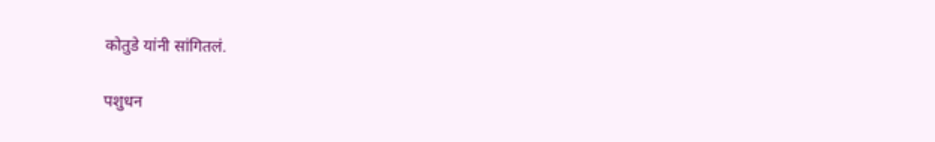कोतुडे यांनी सांगितलं.

पशुधन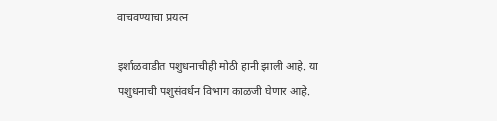वाचवण्याचा प्रयत्न

इर्शाळवाडीत पशुधनाचीही मोठी हानी झाली आहे. या पशुधनाची पशुसंवर्धन विभाग काळजी घेणार आहे.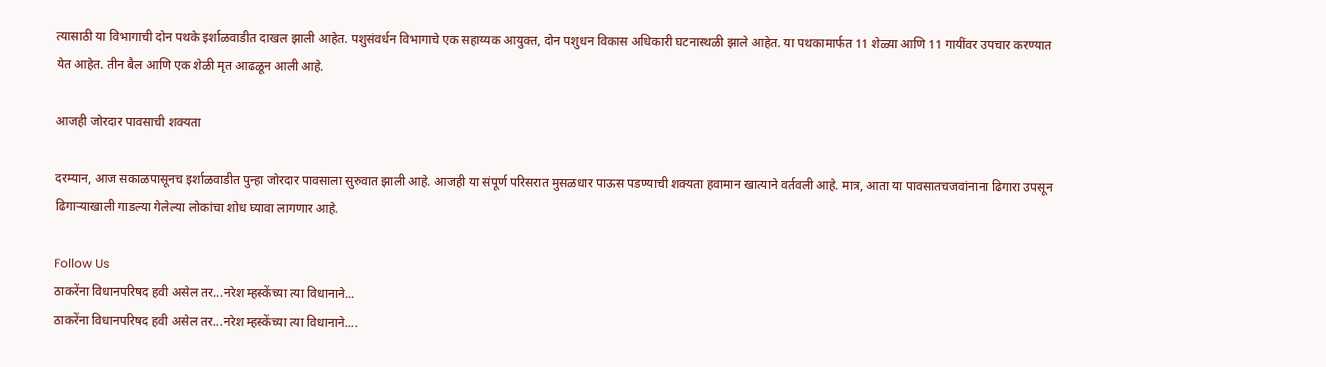त्यासाठी या विभागाची दोन पथके इर्शाळवाडीत दाखल झाली आहेत. पशुसंवर्धन विभागाचे एक सहाय्यक आयुक्त, दोन पशुधन विकास अधिकारी घटनास्थळी झाले आहेत. या पथकामार्फत 11 शेळ्या आणि 11 गायींवर उपचार करण्यात येत आहेत. तीन बैल आणि एक शेळी मृत आढळून आली आहे.

आजही जोरदार पावसाची शक्यता

दरम्यान, आज सकाळपासूनच इर्शाळवाडीत पुन्हा जोरदार पावसाला सुरुवात झाली आहे. आजही या संपूर्ण परिसरात मुसळधार पाऊस पडण्याची शक्यता हवामान खात्याने वर्तवली आहे. मात्र, आता या पावसातचजवांनाना ढिगारा उपसून ढिगाऱ्याखाली गाडल्या गेलेल्या लोकांचा शोध घ्यावा लागणार आहे.

Follow Us
ठाकरेंना विधानपरिषद हवी असेल तर...नरेश म्हस्केंच्या त्या विधानाने...
ठाकरेंना विधानपरिषद हवी असेल तर...नरेश म्हस्केंच्या त्या विधानाने....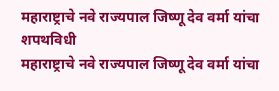महाराष्ट्राचे नवे राज्यपाल जिष्णू देव वर्मा यांचा शपथविधी
महाराष्ट्राचे नवे राज्यपाल जिष्णू देव वर्मा यांचा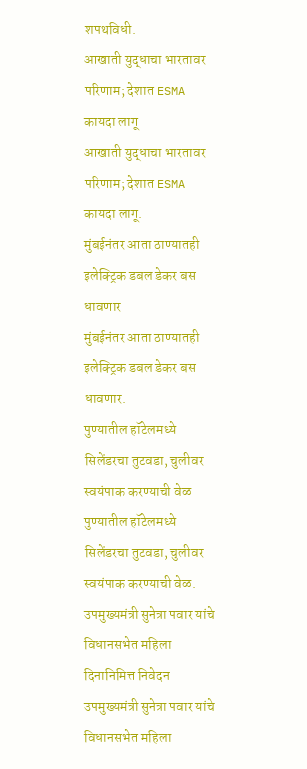शपथविधी.
आखाती युद्धाचा भारतावर परिणाम; देशात ESMA कायदा लागू
आखाती युद्धाचा भारतावर परिणाम; देशात ESMA कायदा लागू.
मुंबईनंतर आता ठाण्यातही इलेक्ट्रिक डबल डेकर बस धावणार
मुंबईनंतर आता ठाण्यातही इलेक्ट्रिक डबल डेकर बस धावणार.
पुण्यातील हॉटेलमध्ये सिलेंडरचा तुटवडा, चुलीवर स्वयंपाक करण्याची वेळ
पुण्यातील हॉटेलमध्ये सिलेंडरचा तुटवडा, चुलीवर स्वयंपाक करण्याची वेळ.
उपमुख्यमंत्री सुनेत्रा पवार यांचे विधानसभेत महिला दिनानिमित्त निवेदन
उपमुख्यमंत्री सुनेत्रा पवार यांचे विधानसभेत महिला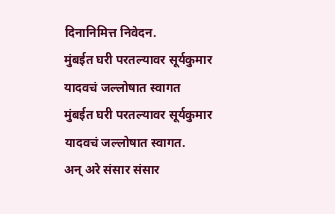दिनानिमित्त निवेदन.
मुंबईत घरी परतल्यावर सूर्यकुमार यादवचं जल्लोषात स्वागत
मुंबईत घरी परतल्यावर सूर्यकुमार यादवचं जल्लोषात स्वागत.
अन् अरे संसार संसार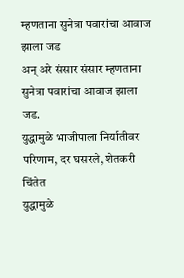म्हणताना सुनेत्रा पवारांचा आवाज झाला जड
अन् अरे संसार संसार म्हणताना सुनेत्रा पवारांचा आवाज झाला जड.
युद्धामुळे भाजीपाला निर्यातीवर परिणाम, दर घसरले, शेतकरी चिंतेत
युद्धामुळे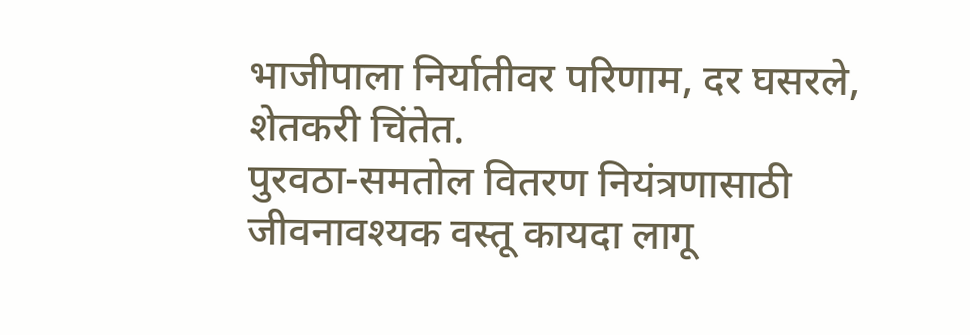भाजीपाला निर्यातीवर परिणाम, दर घसरले, शेतकरी चिंतेत.
पुरवठा-समतोल वितरण नियंत्रणासाठी जीवनावश्यक वस्तू कायदा लागू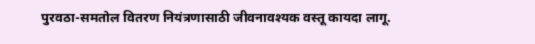पुरवठा-समतोल वितरण नियंत्रणासाठी जीवनावश्यक वस्तू कायदा लागू.